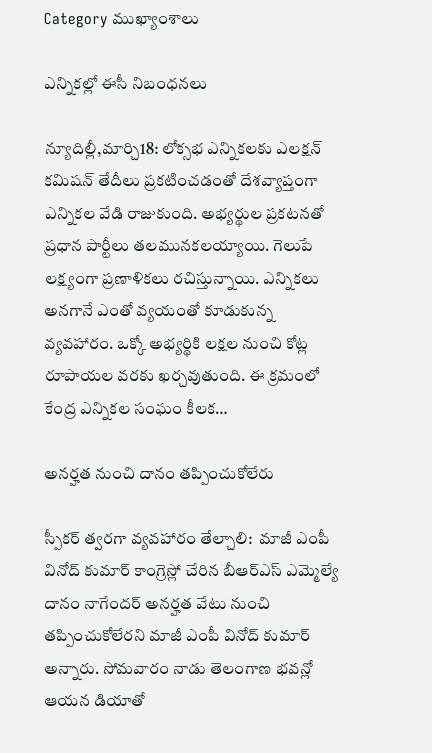Category ముఖ్యాంశాలు

ఎన్నికల్లో ఈసీ నిబంధనలు

న్యూదిల్లీ,మార్చి18: లోక్సభ ఎన్నికలకు ఎలక్షన్ కమిషన్ తేదీలు ప్రకటించడంతో దేశవ్యాప్తంగా ఎన్నికల వేడి రాజుకుంది. అభ్యర్థుల ప్రకటనతో ప్రధాన పార్టీలు తలమునకలయ్యాయి. గెలుపే లక్ష్యంగా ప్రణాళికలు రచిస్తున్నాయి. ఎన్నికలు అనగానే ఎంతో వ్యయంతో కూడుకున్న వ్యవహారం. ఒక్కో అభ్యర్థికి లక్షల నుంచి కోట్ల రూపాయల వరకు ఖర్చవుతుంది. ఈ క్రమంలో కేంద్ర ఎన్నికల సంఘం కీలక…

అనర్హత నుంచి దానం తప్పించుకోలేరు

స్పీకర్ త్వరగా వ్యవహారం తేల్చాలి:  మాజీ ఎంపీ వినోద్ కుమార్ కాంగ్రెస్లో చేరిన బీఆర్ఎస్ ఎమ్మెల్యే దానం నాగేందర్ అనర్హత వేటు నుంచి తప్పించుకోలేరని మాజీ ఎంపీ వినోద్ కుమార్ అన్నారు. సోమవారం నాడు తెలంగాణ భవన్లో ఆయన డియాతో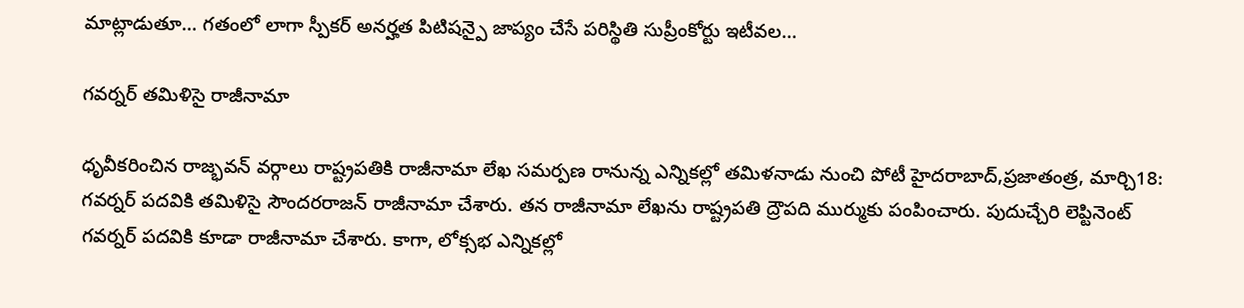మాట్లాడుతూ… గతంలో లాగా స్పీకర్ అనర్హత పిటిషన్పై జాప్యం చేసే పరిస్థితి సుప్రీంకోర్టు ఇటీవల…

గవర్నర్ తమిళిసై రాజీనామా

ధృవీకరించిన రాజ్భవన్ వర్గాలు రాష్ట్రపతికి రాజీనామా లేఖ సమర్పణ రానున్న ఎన్నికల్లో తమిళనాడు నుంచి పోటీ హైదరాబాద్,ప్రజాతంత్ర, మార్చి18:  గవర్నర్ పదవికి తమిళిసై సౌందరరాజన్ రాజీనామా చేశారు. తన రాజీనామా లేఖను రాష్ట్రపతి ద్రౌపది ముర్ముకు పంపించారు. పుదుచ్చేరి లెప్టినెంట్ గవర్నర్ పదవికి కూడా రాజీనామా చేశారు. కాగా, లోక్సభ ఎన్నికల్లో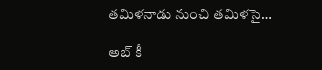తమిళనాడు నుంచి తమిళసై…

అబ్ కీ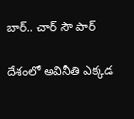బార్.. చార్ సౌ పార్

దేశంలో అవినీతి ఎక్కడ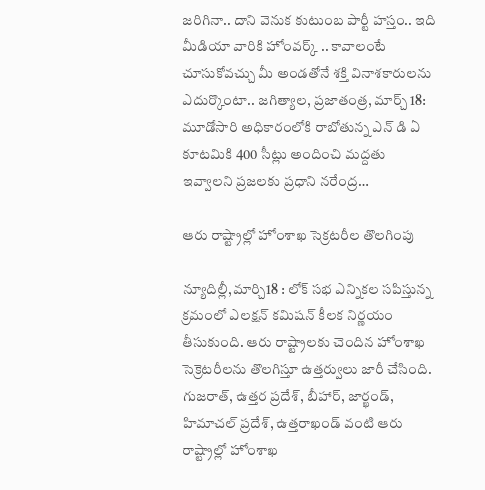జరిగినా.. దాని వెనుక కుటుంబ పార్టీ హస్తం.. ఇది మీడియా వారికి హోంవర్క్ .. కావాలంటే చూసుకోవచ్చు మీ అండతోనే శక్తి వినాశకారులను ఎదుర్కొంటా.. జగిత్యాల, ప్రజాతంత్ర, మార్చ్ 18: మూడోసారి అధికారంలోకి రాబోతున్న ఎన్ డి ఏ కూటమికి 400 సీట్లు అందించి మద్దతు ఇవ్వాలని ప్రజలకు ప్రధాని నరేంద్ర…

ఆరు రాష్ట్రాల్లో హోంశాఖ సెక్రటరీల తొలగింపు

న్యూదిల్లీ,మార్చి18 : లోక్ సభ ఎన్నికల సపిస్తున్న క్రమంలో ఎలక్షన్ కమిషన్ కీలక నిర్ణయం తీసుకుంది. ఆరు రాష్ట్రాలకు చెందిన హోంశాఖ సెక్రెటరీలను తొలగిస్తూ ఉత్తర్వులు జారీ చేసింది. గుజరాత్, ఉత్తర ప్రదేశ్, బీహార్, జార్ఖండ్, హిమాచల్ ప్రదేశ్, ఉత్తరాఖండ్ వంటి ఆరు రాష్ట్రాల్లో హోంశాఖ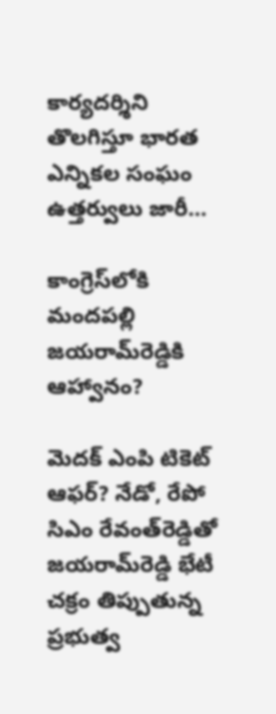కార్యదర్శిని తొలగిస్తూ భారత ఎన్నికల సంఘం ఉత్తర్వులు జారీ…

కాంగ్రెస్‌లోకి మందపల్లి జయరామ్‌రెడ్డికి ఆహ్వానం?

మెదక్‌ ఎంపి టికెట్‌ ఆఫర్‌? నేడో, రేపో సిఎం రేవంత్‌రెడ్డితో జయరామ్‌రెడ్డి భేటీ చక్రం తిప్పుతున్న  ప్రభుత్వ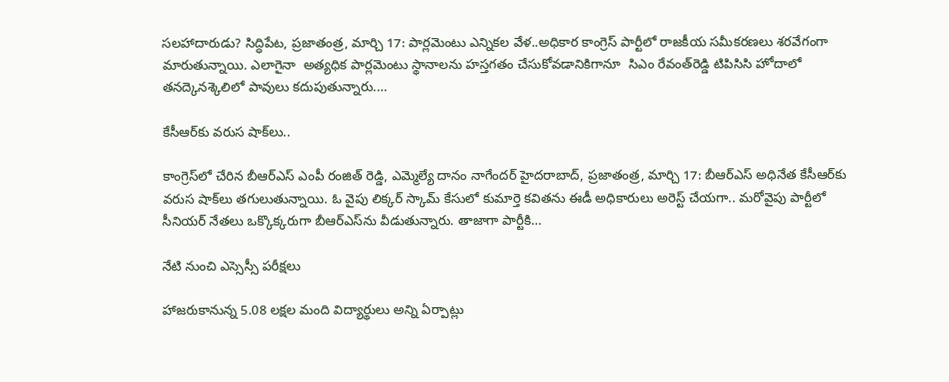సలహాదారుడు? సిద్ధిపేట, ప్రజాతంత్ర, మార్చి 17: పార్లమెంటు ఎన్నికల వేళ..అధికార కాంగ్రెస్‌ పార్టీలో రాజకీయ సమీకరణలు శరవేగంగా మారుతున్నాయి. ఎలాగైనా  అత్యధిక పార్లమెంటు స్థానాలను హస్తగతం చేసుకోవడానికిగానూ  సిఎం రేవంత్‌రెడ్డి టిపిసిసి హోదాలో తనద్కెనశ్కెలిలో పావులు కదుపుతున్నారు.…

కేసీఆర్‌కు వరుస షాక్‌లు..

కాంగ్రెస్‌లో చేరిన బీఆర్‌ఎస్‌ ఎంపీ రంజిత్‌ రెడ్డి, ఎమ్మెల్యే దానం నాగేందర్‌ హైదరాబాద్‌, ప్రజాతంత్ర, మార్చి 17: బీఆర్‌ఎస్‌ అధినేత కేసీఆర్‌కు వరుస షాక్‌లు తగులుతున్నాయి. ఓ వైపు లిక్కర్‌ స్కామ్‌ కేసులో కుమార్తె కవితను ఈడీ అధికారులు అరెస్ట్‌ చేయగా.. మరోవైపు పార్టీలో సీనియర్‌ నేతలు ఒక్కొక్కరుగా బీఆర్‌ఎస్‌ను వీడుతున్నారు. తాజాగా పార్టీకి…

నేటి నుంచి ఎస్సెస్సీ పరీక్షలు

హాజరుకానున్న 5.08 లక్షల మంది విద్యార్థులు అన్ని ఏర్పాట్లు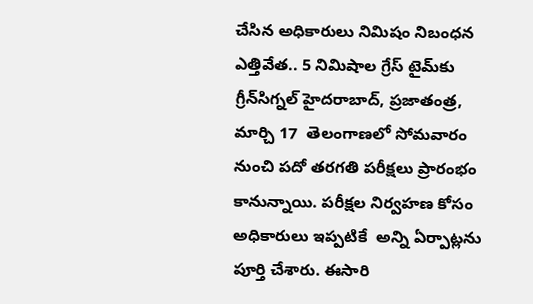చేసిన అధికారులు నిమిషం నిబంధన ఎత్తివేత.. 5 నిమిషాల గ్రేస్‌ టైమ్‌కు గ్రీన్‌సిగ్నల్‌ హైదరాబాద్‌, ప్రజాతంత్ర, మార్చి 17  తెలంగాణలో సోమవారం నుంచి పదో తరగతి పరీక్షలు ప్రారంభం కానున్నాయి. పరీక్షల నిర్వహణ కోసం  అధికారులు ఇప్పటికే  అన్ని ఏర్పాట్లను పూర్తి చేశారు. ఈసారి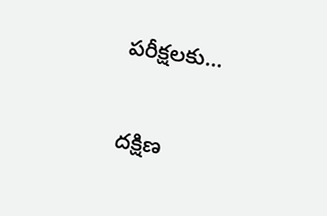పరీక్షలకు…

దక్షిణ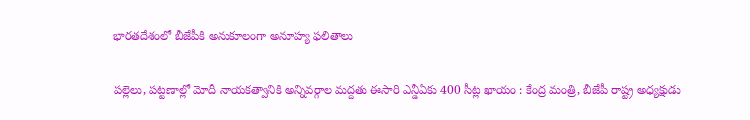భారతదేశంలో బీజేపీకి అనుకూలంగా అనూహ్య ఫలితాలు

పల్లెలు, పట్టణాల్లో మోదీ నాయకత్వానికి అన్నివర్గాల మద్దతు ఈసారి ఎన్డీఏకు 400 సీట్ల ఖాయం : కేంద్ర మంత్రి, బీజేపీ రాష్ట్ర అధ్యక్షుడు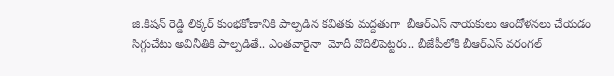జి.కిషన్‌ రెడ్డి లిక్కర్‌ కుంభకోణానికి పాల్పడిన కవితకు మద్దతుగా  బీఆర్‌ఎస్‌ నాయకులు ఆందోళనలు చేయడం సిగ్గుచేటు అవినీతికి పాల్పడితే.. ఎంతవారైనా  మోదీ వొదిలిపెట్టరు.. బీజేపీలోకి బీఆర్‌ఎస్‌ వరంగల్‌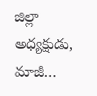జిల్లా అధ్యక్షుడు, మాజీ…